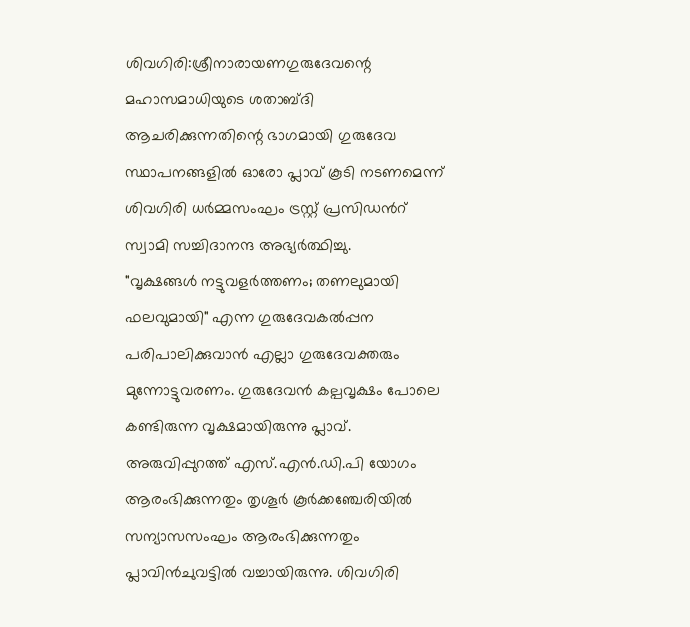ശിവഗിരി:ശ്രീനാരായണഗുരുദേവന്റെ മഹാസമാധിയുടെ ശതാബ്ദി ആചരിക്കുന്നതിന്റെ ഭാഗമായി ഗുരുദേവ സ്ഥാപനങ്ങളിൽ ഓരോ പ്ലാവ് കൂടി നടണമെന്ന് ശിവഗിരി ധർമ്മസംഘം ട്രസ്റ്റ് പ്രസിഡൻറ് സ്വാമി സച്ചിദാനന്ദ അഭ്യർത്ഥിച്ചു.
"വൃക്ഷങ്ങൾ നട്ടുവളർത്തണം; തണലുമായി ഫലവുമായി" എന്ന ഗുരുദേവകൽപ്പന പരിപാലിക്കുവാൻ എല്ലാ ഗുരുദേവക്തരും മുന്നോട്ടുവരണം. ഗുരുദേവൻ കല്പവൃക്ഷം പോലെ കണ്ടിരുന്ന വൃക്ഷമായിരുന്നു പ്ലാവ്. അരുവിപ്പുറത്ത് എസ്.എൻ.ഡി.പി യോഗം ആരംഭിക്കുന്നതും തൃശൂർ കൂർക്കഞ്ചേരിയിൽ സന്യാസസംഘം ആരംഭിക്കുന്നതും പ്ലാവിൻചുവട്ടിൽ വച്ചായിരുന്നു. ശിവഗിരി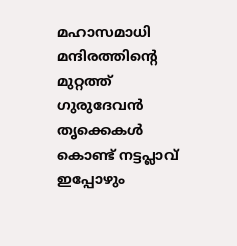മഹാസമാധി മന്ദിരത്തിന്റെ മുറ്റത്ത് ഗുരുദേവൻ തൃക്കെകൾ കൊണ്ട് നട്ടപ്ലാവ് ഇപ്പോഴും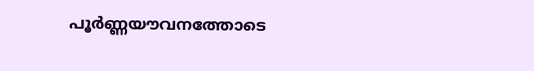പൂർണ്ണയൗവനത്തോടെ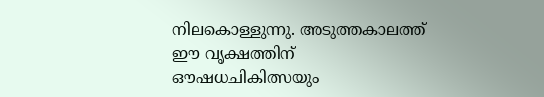നിലകൊള്ളുന്നു. അടുത്തകാലത്ത് ഈ വൃക്ഷത്തിന് ഔഷധചികിത്സയും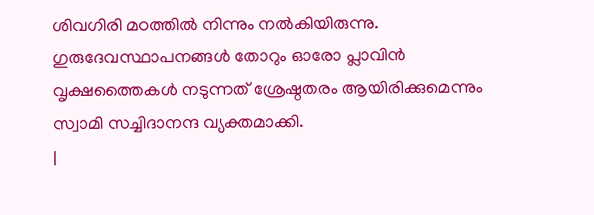ശിവഗിരി മഠത്തിൽ നിന്നും നൽകിയിരുന്നു. ഗുരുദേവസ്ഥാപനങ്ങൾ തോറും ഓരോ പ്ലാവിൻ വൃക്ഷത്തൈകൾ നടുന്നത് ശ്രേഷ്ഠതരം ആയിരിക്കുമെന്നും സ്വാമി സച്ചിദാനന്ദ വ്യക്തമാക്കി.
|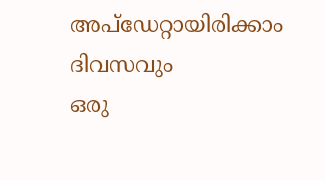അപ്ഡേറ്റായിരിക്കാം ദിവസവും
ഒരു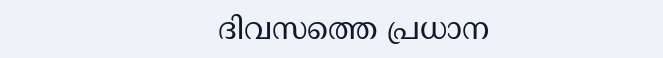ദിവസത്തെ പ്രധാന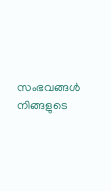സംഭവങ്ങൾ നിങ്ങളുടെ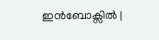ഇൻബോക്സിൽ |